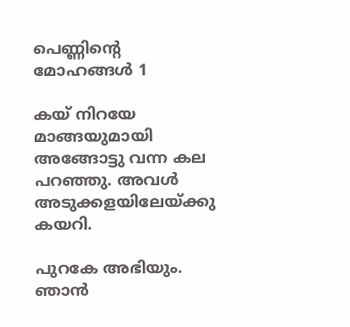പെണ്ണിന്‍റെ മോഹങ്ങള്‍ 1

കയ് നിറയേ മാങ്ങയുമായി അങ്ങോട്ടു വന്ന കല പറഞ്ഞു. അവള്‍ അടുക്കളയിലേയ്ക്കു കയറി.

പുറകേ അഭിയും. ഞാന്‍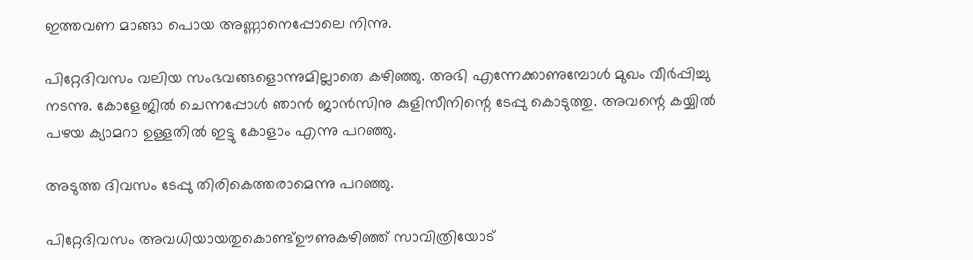ഇത്തവണ മാങ്ങാ പൊയ അണ്ണാനെപ്പോലെ നിന്നു.

പിറ്റേദിവസം വലിയ സംഭവങ്ങളൊന്നുമില്ലാതെ കഴിഞ്ഞു. അഭി എന്നേക്കാണുമ്പോള്‍ മുഖം വീര്‍പ്പിച്ചു നടന്നു. കോളേജില്‍ ചെന്നപ്പോള്‍ ഞാന്‍ ജാന്‍സിനു കുളിസീനിന്റെ ടേപ്പു കൊടുത്തു. അവന്റെ കയ്യില്‍ പഴയ ക്യാമറാ ഉള്ളതില്‍ ഇട്ടു കോളാം എന്നു പറഞ്ഞു.

അടുത്ത ദിവസം ടേപ്പു തിരികെത്തരാമെന്നു പറഞ്ഞു.

പിറ്റേദിവസം അവധിയായതുകൊണ്ട്ഊണുകഴിഞ്ഞ് സാവിത്രിയോട്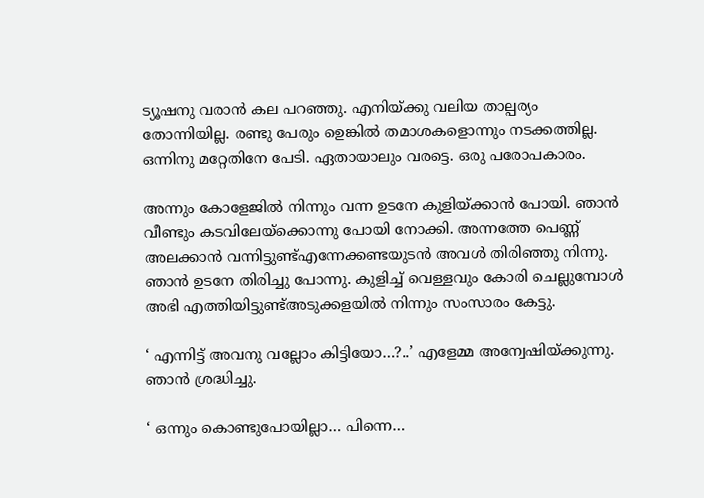ട്യൂഷനു വരാന്‍ കല പറഞ്ഞു. എനിയ്ക്കു വലിയ താല്പര്യം തോന്നിയില്ല. രണ്ടു പേരും ഉെങ്കില്‍ തമാശകളൊന്നും നടക്കത്തില്ല. ഒന്നിനു മറ്റേതിനേ പേടി. ഏതായാലും വരട്ടെ. ഒരു പരോപകാരം.

അന്നും കോളേജില്‍ നിന്നും വന്ന ഉടനേ കുളിയ്ക്കാന്‍ പോയി. ഞാന്‍ വീണ്ടും കടവിലേയ്ക്കൊന്നു പോയി നോക്കി. അന്നത്തേ പെണ്ണ് അലക്കാന്‍ വന്നിട്ടുണ്ട്എന്നേക്കണ്ടയുടന്‍ അവള്‍ തിരിഞ്ഞു നിന്നു. ഞാന്‍ ഉടനേ തിരിച്ചു പോന്നു. കുളിച്ച് വെള്ളവും കോരി ചെല്ലുമ്പോള്‍ അഭി എത്തിയിട്ടുണ്ട്അടുക്കളയില്‍ നിന്നും സംസാരം കേട്ടു.

‘ എന്നിട്ട് അവനു വല്ലോം കിട്ടിയോ…?..’ എളേമ്മ അന്വേഷിയ്ക്കുന്നു. ഞാന്‍ ശ്രദ്ധിച്ചു.

‘ ഒന്നും കൊണ്ടുപോയില്ലാ… പിന്നെ…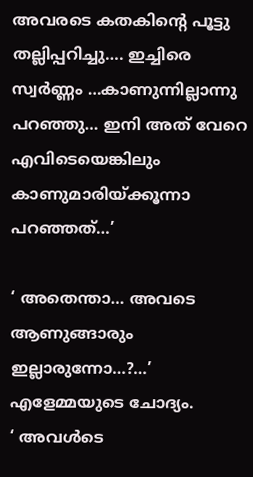അവരടെ കതകിന്റെ പൂട്ടു തല്ലിപ്പറിച്ചു…. ഇച്ചിരെ സ്വര്‍ണ്ണം …കാണുന്നില്ലാന്നു പറഞ്ഞു… ഇനി അത് വേറെ എവിടെയെങ്കിലും കാണുമാരിയ്ക്കൂന്നാ പറഞ്ഞത്…’

‘ അതെന്താ… അവടെ ആണുങ്ങാരും ഇല്ലാരുന്നോ…?…’ എളേമ്മയുടെ ചോദ്യം.
‘ അവള്‍ടെ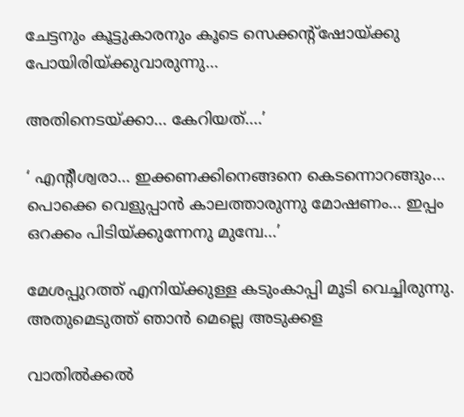ചേട്ടനും കൂട്ടുകാരനും കൂടെ സെക്കന്റ്‌ഷോയ്ക്കു പോയിരിയ്ക്കുവാരുന്നു…

അതിനെടയ്ക്കാ… കേറിയത്….’

‘ എന്റീശ്വരാ… ഇക്കണക്കിനെങ്ങനെ കെടന്നൊറങ്ങും… പൊക്കെ വെളുപ്പാന്‍ കാലത്താരുന്നു മോഷണം… ഇപ്പം ഒറക്കം പിടിയ്ക്കുന്നേനു മുമ്പേ…’

മേശപ്പുറത്ത് എനിയ്ക്കുള്ള കടുംകാപ്പി മൂടി വെച്ചിരുന്നു. അതുമെടുത്ത് ഞാന്‍ മെല്ലെ അടുക്കള

വാതില്‍ക്കല്‍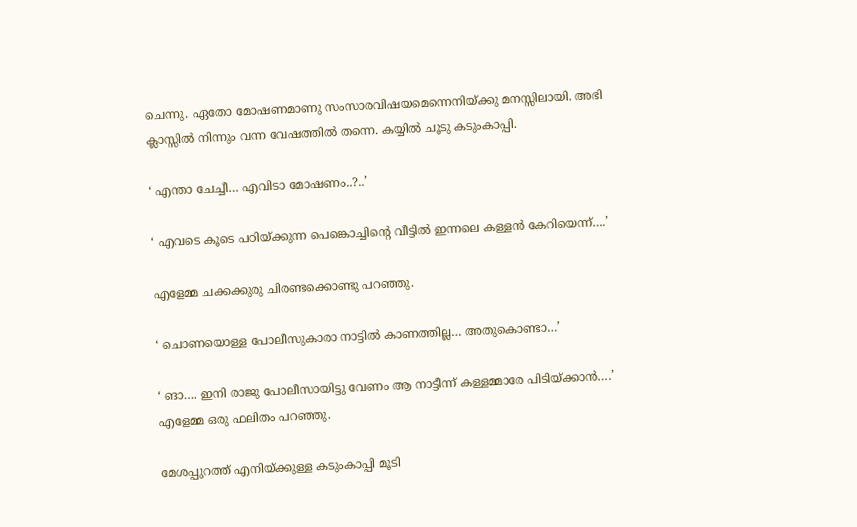ചെന്നു. ഏതോ മോഷണമാണു സംസാരവിഷയമെന്നെനിയ്ക്കു മനസ്സിലായി. അഭി ക്ലാസ്സില്‍ നിന്നും വന്ന വേഷത്തില്‍ തന്നെ. കയ്യില്‍ ചൂടു കടുംകാപ്പി.

‘ എന്താ ചേച്ചീ… എവിടാ മോഷണം..?..’

‘ എവടെ കൂടെ പഠിയ്ക്കുന്ന പെങ്കൊച്ചിന്റെ വീട്ടില്‍ ഇന്നലെ കള്ളന്‍ കേറിയെന്ന്….’

എളേമ്മ ചക്കക്കുരു ചിരണ്ടക്കൊണ്ടു പറഞ്ഞു.

‘ ചൊണയൊള്ള പോലീസുകാരാ നാട്ടില്‍ കാണത്തില്ല… അതുകൊണ്ടാ…’

‘ ങാ…. ഇനി രാജു പോലീസായിട്ടു വേണം ആ നാട്ടീന്ന് കള്ളമ്മാരേ പിടിയ്ക്കാന്‍….’ എളേമ്മ ഒരു ഫലിതം പറഞ്ഞു.

മേശപ്പുറത്ത് എനിയ്ക്കുള്ള കടുംകാപ്പി മൂടി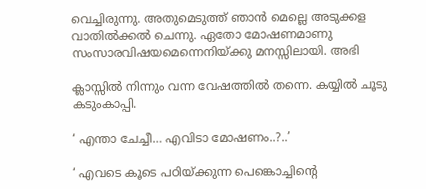വെച്ചിരുന്നു. അതുമെടുത്ത് ഞാന്‍ മെല്ലെ അടുക്കള വാതില്‍ക്കല്‍ ചെന്നു. ഏതോ മോഷണമാണു സംസാരവിഷയമെന്നെനിയ്ക്കു മനസ്സിലായി. അഭി

ക്ലാസ്സില്‍ നിന്നും വന്ന വേഷത്തില്‍ തന്നെ. കയ്യില്‍ ചൂടു കടുംകാപ്പി.

‘ എന്താ ചേച്ചീ… എവിടാ മോഷണം..?..’

‘ എവടെ കൂടെ പഠിയ്ക്കുന്ന പെങ്കൊച്ചിന്റെ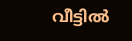വീട്ടില്‍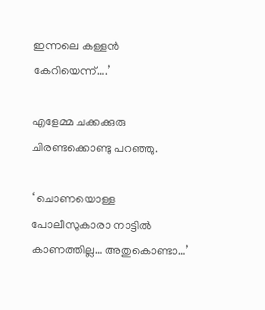ഇന്നലെ കള്ളന്‍ കേറിയെന്ന്….’

എളേമ്മ ചക്കക്കുരു ചിരണ്ടക്കൊണ്ടു പറഞ്ഞു.

‘ ചൊണയൊള്ള പോലീസുകാരാ നാട്ടില്‍ കാണത്തില്ല… അതുകൊണ്ടാ…’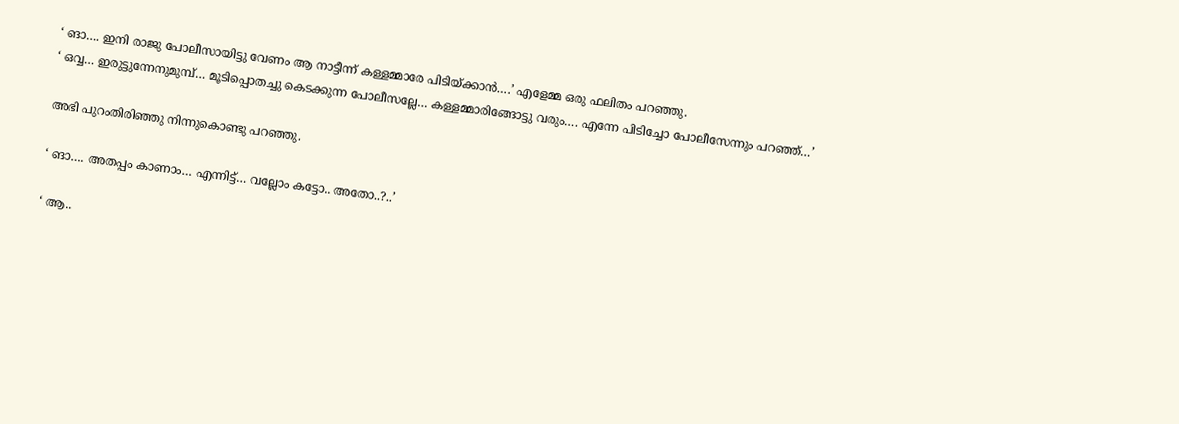‘ ങാ…. ഇനി രാജു പോലീസായിട്ടു വേണം ആ നാട്ടീന്ന് കള്ളമ്മാരേ പിടിയ്ക്കാന്‍….’ എളേമ്മ ഒരു ഫലിതം പറഞ്ഞു.
‘ ഒവ്വ… ഇരുട്ടുന്നേനുമുമ്പ്… മൂടിപ്പൊതച്ചു കെടക്കുന്ന പോലീസല്ലേ… കള്ളമ്മാരിങ്ങോട്ടു വരും…. എന്നേ പിടിച്ചോ പോലീസേന്നും പറഞ്ഞ്…’

അഭി പുറംതിരിഞ്ഞു നിന്നുകൊണ്ടു പറഞ്ഞു.

‘ ങാ…. അതപ്പം കാണാം… എന്നിട്ട്… വല്ലോം കട്ടോ.. അതോ..?..’

‘ ആ..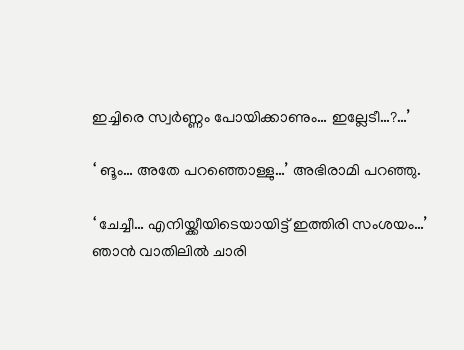ഇച്ചിരെ സ്വര്‍ണ്ണം പോയിക്കാണും… ഇല്ലേടീ…?…’

‘ ങൂം… അതേ പറഞ്ഞൊള്ളു…’ അഭിരാമി പറഞ്ഞു.

‘ ചേച്ചീ… എനിയ്ക്കീയിടെയായിട്ട് ഇത്തിരി സംശയം…’ ഞാന്‍ വാതിലില്‍ ചാരി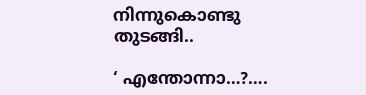നിന്നുകൊണ്ടു തുടങ്ങി..

‘ എന്തോന്നാ…?….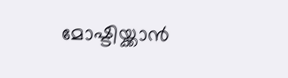മോഷ്ടിയ്ക്കാന്‍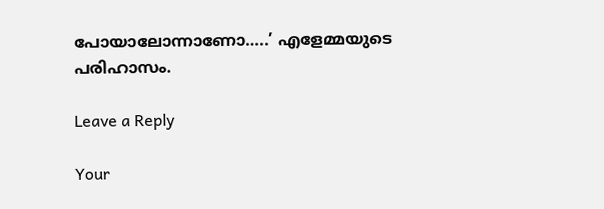പോയാലോന്നാണോ…..’ എളേമ്മയുടെ പരിഹാസം.

Leave a Reply

Your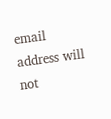email address will not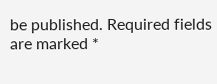be published. Required fields are marked *